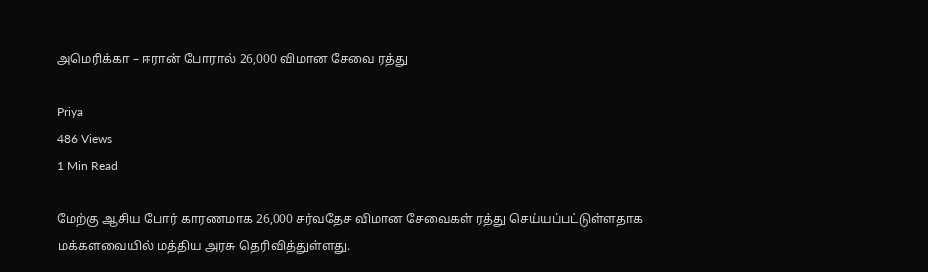அமெரிக்கா – ஈரான் போரால் 26,000 விமான சேவை ரத்து

Priya
486 Views
1 Min Read

மேற்கு ஆசிய போர் காரணமாக 26,000 சர்வதேச விமான சேவைகள் ரத்து செய்யப்பட்டுள்ளதாக மக்களவையில் மத்திய அரசு தெரிவித்துள்ளது.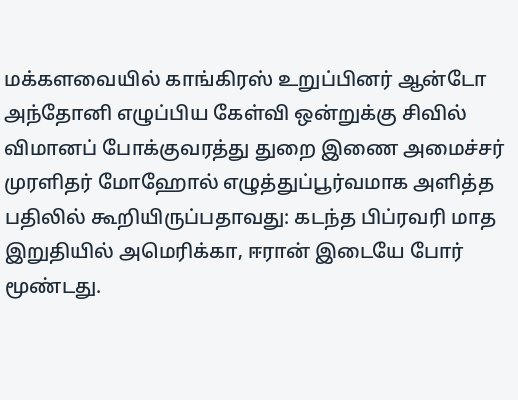மக்களவையில் காங்கிரஸ் உறுப்பினர் ஆன்டோ அந்தோனி எழுப்பிய கேள்வி ஒன்றுக்கு சிவில் விமானப் போக்குவரத்து துறை இணை அமைச்சர் முரளிதர் மோஹோல் எழுத்துப்பூர்வமாக அளித்த பதிலில் கூறியிருப்பதாவது: கடந்த பிப்ரவரி மாத இறுதியில் அமெரிக்கா, ஈரான் இடையே போர் மூண்டது.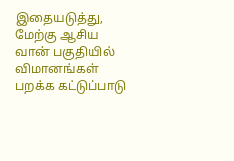இதையடுத்து, மேற்கு ஆசிய வான் பகுதியில் விமானங்கள் பறக்க கட்டுப்பாடு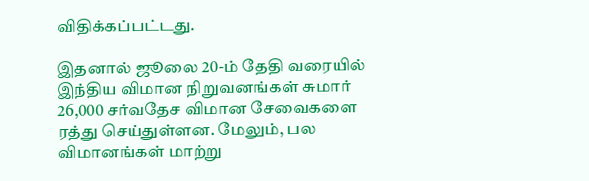விதிக்கப்பட்டது.

இதனால் ஜூலை 20-ம் தேதி வரையில் இந்திய விமான நிறுவனங்கள் சுமார் 26,000 சர்வதேச விமான சேவைகளை ரத்து செய்துள்ளன. மேலும், பல விமானங்கள் மாற்று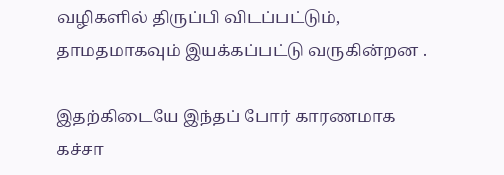வழிகளில் திருப்பி விடப்பட்டும், தாமதமாகவும் இயக்கப்பட்டு வருகின்றன .

இதற்கிடையே இந்தப் போர் காரணமாக கச்சா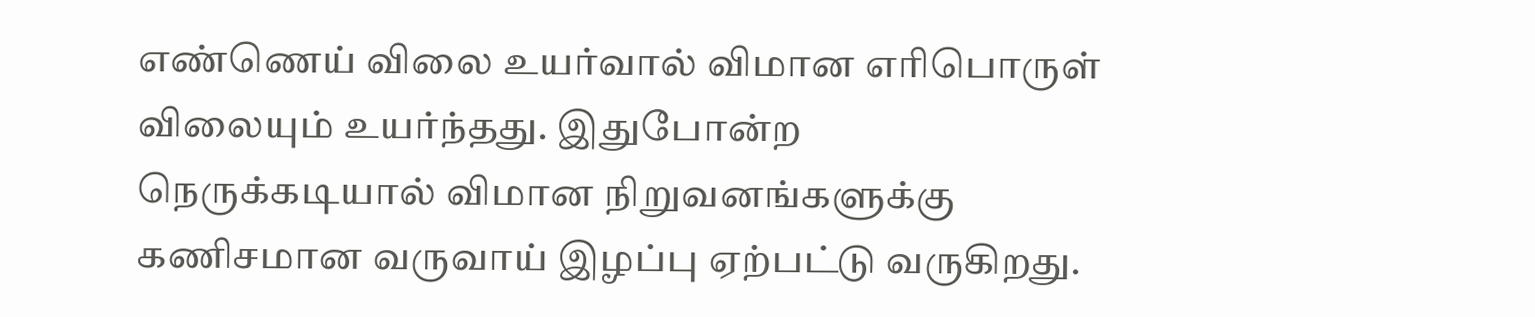எண்ணெய் விலை உயர்வால் விமான எரிபொருள் விலையும் உயர்ந்தது. இதுபோன்ற நெருக்கடியால் விமான நிறுவனங்களுக்கு கணிசமான வருவாய் இழப்பு ஏற்பட்டு வருகிறது.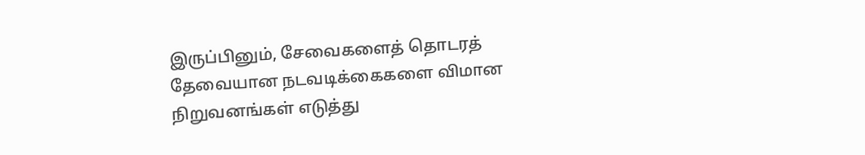இருப்பினும், சேவைகளைத் தொடரத் தேவையான நடவடிக்கைகளை விமான நிறுவனங்கள் எடுத்து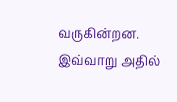வருகின்றன. இவ்வாறு அதில்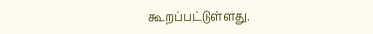கூறப்பட்டுள்ளது.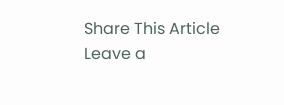Share This Article
Leave a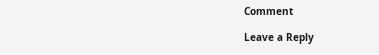Comment

Leave a Reply